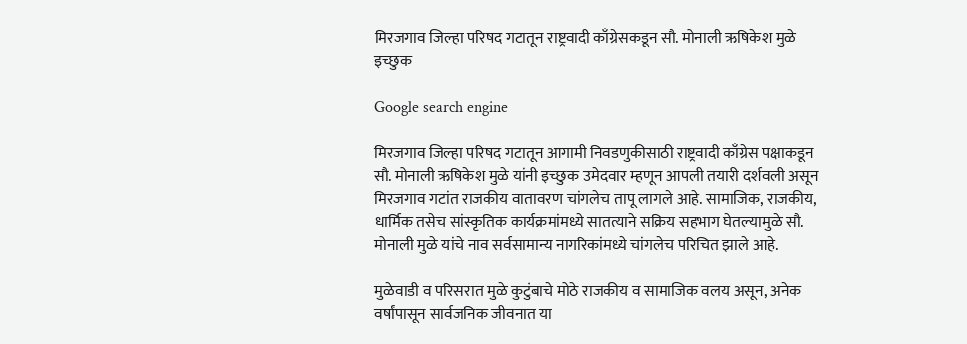मिरजगाव जिल्हा परिषद गटातून राष्ट्रवादी काँग्रेसकडून सौ. मोनाली ऋषिकेश मुळे इच्छुक

Google search engine

मिरजगाव जिल्हा परिषद गटातून आगामी निवडणुकीसाठी राष्ट्रवादी काँग्रेस पक्षाकडून सौ. मोनाली ऋषिकेश मुळे यांनी इच्छुक उमेदवार म्हणून आपली तयारी दर्शवली असून मिरजगाव गटांत राजकीय वातावरण चांगलेच तापू लागले आहे. सामाजिक, राजकीय, धार्मिक तसेच सांस्कृतिक कार्यक्रमांमध्ये सातत्याने सक्रिय सहभाग घेतल्यामुळे सौ. मोनाली मुळे यांचे नाव सर्वसामान्य नागरिकांमध्ये चांगलेच परिचित झाले आहे.

मुळेवाडी व परिसरात मुळे कुटुंबाचे मोठे राजकीय व सामाजिक वलय असून, अनेक वर्षांपासून सार्वजनिक जीवनात या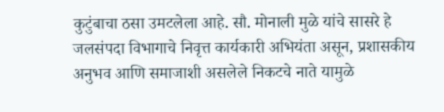कुटुंबाचा ठसा उमटलेला आहे. सौ. मोनाली मुळे यांचे सासरे हे जलसंपदा विभागाचे निवृत्त कार्यकारी अभियंता असून, प्रशासकीय अनुभव आणि समाजाशी असलेले निकटचे नाते यामुळे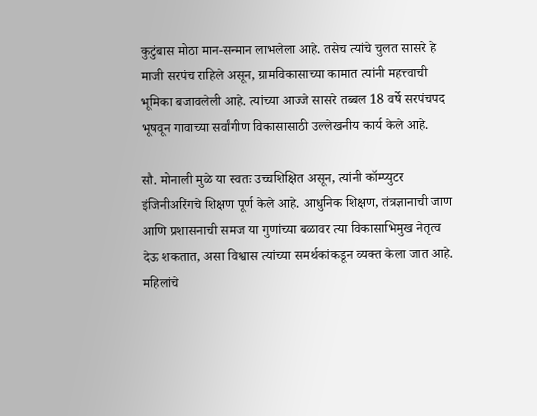कुटुंबास मोठा मान-सन्मान लाभलेला आहे. तसेच त्यांचे चुलत सासरे हे माजी सरपंच राहिले असून, ग्रामविकासाच्या कामात त्यांनी महत्त्वाची भूमिका बजावलेली आहे. त्यांच्या आज्जे सासरे तब्बल 18 वर्षे सरपंचपद भूषवून गावाच्या सर्वांगीण विकासासाठी उल्लेखनीय कार्य केले आहे.

सौ. मोनाली मुळे या स्वतः उच्चशिक्षित असून, त्यांनी कॉम्प्युटर इंजिनीअरिंगचे शिक्षण पूर्ण केले आहे. आधुनिक शिक्षण, तंत्रज्ञानाची जाण आणि प्रशासनाची समज या गुणांच्या बळावर त्या विकासाभिमुख नेतृत्व देऊ शकतात, असा विश्वास त्यांच्या समर्थकांकडून व्यक्त केला जात आहे. महिलांचे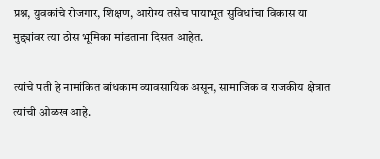प्रश्न, युवकांचे रोजगार, शिक्षण, आरोग्य तसेच पायाभूत सुविधांचा विकास या मुद्द्यांवर त्या ठोस भूमिका मांडताना दिसत आहेत.

त्यांचे पती हे नामांकित बांधकाम व्यावसायिक असून, सामाजिक व राजकीय क्षेत्रात त्यांची ओळख आहे.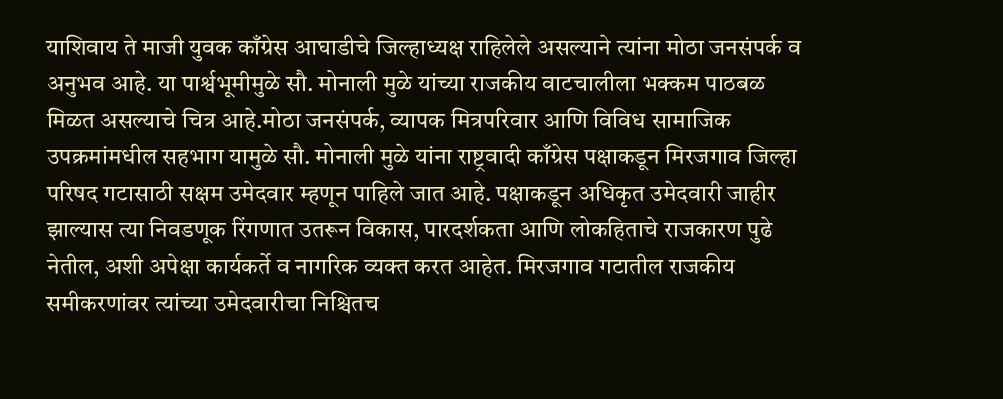याशिवाय ते माजी युवक काँग्रेस आघाडीचे जिल्हाध्यक्ष राहिलेले असल्याने त्यांना मोठा जनसंपर्क व अनुभव आहे. या पार्श्वभूमीमुळे सौ. मोनाली मुळे यांच्या राजकीय वाटचालीला भक्कम पाठबळ मिळत असल्याचे चित्र आहे.मोठा जनसंपर्क, व्यापक मित्रपरिवार आणि विविध सामाजिक उपक्रमांमधील सहभाग यामुळे सौ. मोनाली मुळे यांना राष्ट्रवादी काँग्रेस पक्षाकडून मिरजगाव जिल्हा परिषद गटासाठी सक्षम उमेदवार म्हणून पाहिले जात आहे. पक्षाकडून अधिकृत उमेदवारी जाहीर झाल्यास त्या निवडणूक रिंगणात उतरून विकास, पारदर्शकता आणि लोकहिताचे राजकारण पुढे नेतील, अशी अपेक्षा कार्यकर्ते व नागरिक व्यक्त करत आहेत. मिरजगाव गटातील राजकीय समीकरणांवर त्यांच्या उमेदवारीचा निश्चितच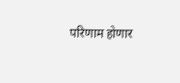परिणाम होणार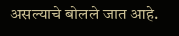असल्याचे बोलले जात आहे.